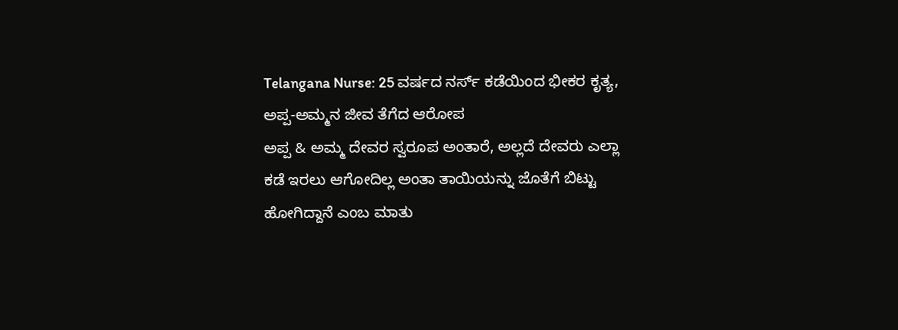Telangana Nurse: 25 ವರ್ಷದ ನರ್ಸ್ ಕಡೆಯಿಂದ ಭೀಕರ ಕೃತ್ಯ, ಅಪ್ಪ-ಅಮ್ಮನ ಜೀವ ತೆಗೆದ ಆರೋಪ
ಅಪ್ಪ & ಅಮ್ಮ ದೇವರ ಸ್ವರೂಪ ಅಂತಾರೆ, ಅಲ್ಲದೆ ದೇವರು ಎಲ್ಲಾ ಕಡೆ ಇರಲು ಆಗೋದಿಲ್ಲ ಅಂತಾ ತಾಯಿಯನ್ನು ಜೊತೆಗೆ ಬಿಟ್ಟು ಹೋಗಿದ್ದಾನೆ ಎಂಬ ಮಾತು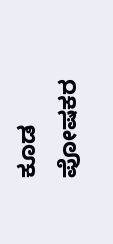ಕೂಡ ಪೋಷಕರ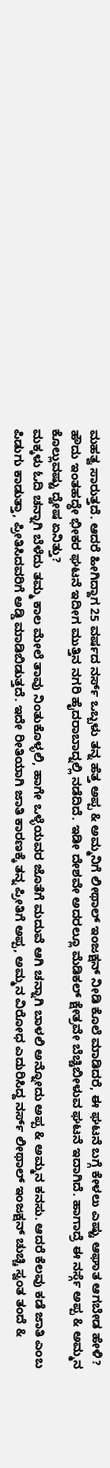ಮಹತ್ವ ಸಾರುತ್ತದೆ. ಆದರೆ ಹೀಗಿದ್ದಾಗ 25 ವರ್ಷದ ನರ್ಸ್ ಒಬ್ಬಳು ತನ್ನ ಹೆತ್ತ ಅಪ್ಪ & ಅಮ್ಮನಿಗೆ ಲೀಥಾಲ್ ಇಂಜಕ್ಷನ್ ನೀಡಿ ಕೊಲೆ ಮಾಡಿದರೆ, ಈ ಘಟನೆ ಬಗ್ಗೆ ಕೇಳಲು ಎಷ್ಟು ಆಘಾತ ಆಗಬೇಡ ಹೇಳಿ? ಹೌದು ಇಂತಹದ್ಧೇ ಭೀಕರ ಘಟನೆ ಇದೀಗ ಮುತ್ತಿನ ನಗರಿ ಹೈದರಾಬಾದ್ನಲ್ಲಿ ನಡೆದಿದೆ. ಇಡೀ ದೇಶವೇ ಅದರಲ್ಲೂ ಮೆಡಿಕಲ್ ಕ್ಷೇತ್ರವೇ ಬೆಚ್ಚಿಬೀಳುವ ಘಟನೆ ಇದಾಗಿದೆ. ಹಾಗಾದ್ರೆ ಈ ನರ್ಸ್ಗೆ ಅಪ್ಪ & ಅಮ್ಮನ ಕೊಲ್ಲುವಷ್ಟು ದ್ವೇಷ ಏನಿತ್ತು?
ಮಕ್ಕಳು ಓದಿ ಚನ್ನಾಗಿ ಬೆಳೆದು ತಮ್ಮ ಕಾಲ ಮೇಲೆ ತಾವು ನಿಂತುಕೊಳ್ಳಲಿ, ಹಾಗೇ ಒಳ್ಳೆಯವರ ಜೊತೆಗೆ ಮದುವೆ ಆಗಿ ಚನ್ನಾಗಿ ಬಾಳಲಿ ಅನ್ನೋದು ಅಪ್ಪ & ಅಮ್ಮನ ಕನಸು. ಆದರೆ ಕೆಲವು ಕಡೆ ಜಾತಿ ಎಂಬ ಪಿಡುಗು ಕಾಡುತ್ತಾ, ಪ್ರೀತಿಸಿದವರಿಗೆ ಅಡ್ಡಿ ಮಾಡಿಬಿಡುತ್ತದೆ. ಇದೇ ರೀತಿಯಾಗಿ ಜಾತಿ ಕಾರಣಕ್ಕೆ ತನ್ನ ಪ್ರೀತಿಗೆ ಅಪ್ಪ, ಅಮ್ಮನ ವಿರೋಧ ಎದುರಿಸಿದ್ದ ನರ್ಸ್ ಲೀಥಾಲ್ ಇಂಜಕ್ಷನ್ ಚುಚ್ಚಿ ಸ್ವಂತ ತಂದೆ &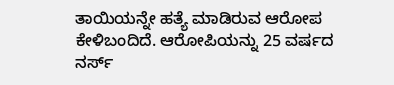ತಾಯಿಯನ್ನೇ ಹತ್ಯೆ ಮಾಡಿರುವ ಆರೋಪ ಕೇಳಿಬಂದಿದೆ. ಆರೋಪಿಯನ್ನು 25 ವರ್ಷದ ನರ್ಸ್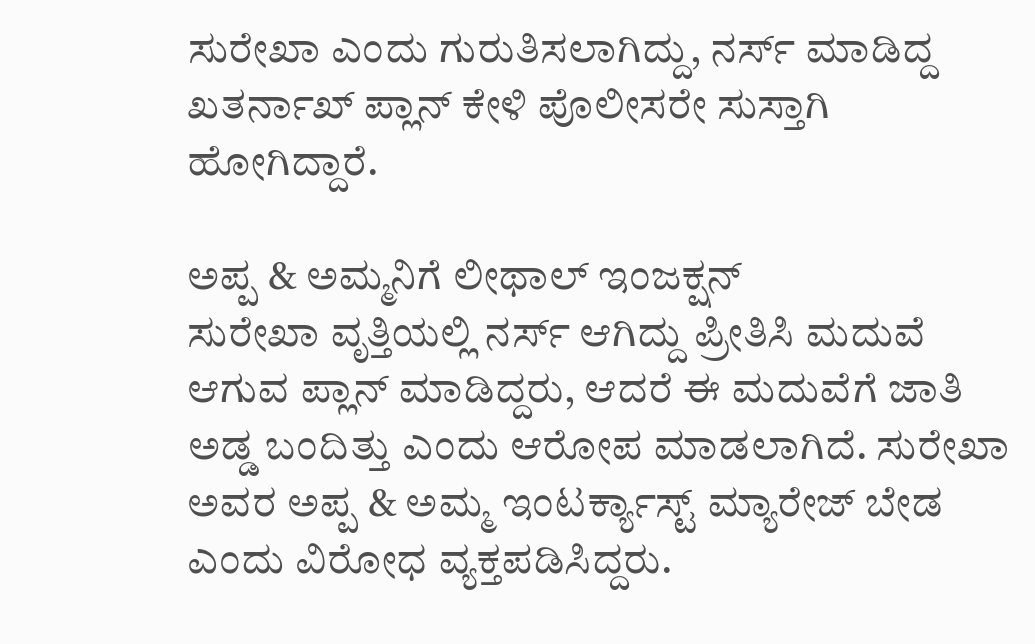ಸುರೇಖಾ ಎಂದು ಗುರುತಿಸಲಾಗಿದ್ದು, ನರ್ಸ್ ಮಾಡಿದ್ದ ಖತರ್ನಾಖ್ ಪ್ಲಾನ್ ಕೇಳಿ ಪೊಲೀಸರೇ ಸುಸ್ತಾಗಿ ಹೋಗಿದ್ದಾರೆ.

ಅಪ್ಪ & ಅಮ್ಮನಿಗೆ ಲೀಥಾಲ್ ಇಂಜಕ್ಷನ್
ಸುರೇಖಾ ವೃತ್ತಿಯಲ್ಲಿ ನರ್ಸ್ ಆಗಿದ್ದು ಪ್ರೀತಿಸಿ ಮದುವೆ ಆಗುವ ಪ್ಲಾನ್ ಮಾಡಿದ್ದರು, ಆದರೆ ಈ ಮದುವೆಗೆ ಜಾತಿ ಅಡ್ಡ ಬಂದಿತ್ತು ಎಂದು ಆರೋಪ ಮಾಡಲಾಗಿದೆ. ಸುರೇಖಾ ಅವರ ಅಪ್ಪ & ಅಮ್ಮ ಇಂಟರ್ಕ್ಯಾಸ್ಟ್ ಮ್ಯಾರೇಜ್ ಬೇಡ ಎಂದು ವಿರೋಧ ವ್ಯಕ್ತಪಡಿಸಿದ್ದರು.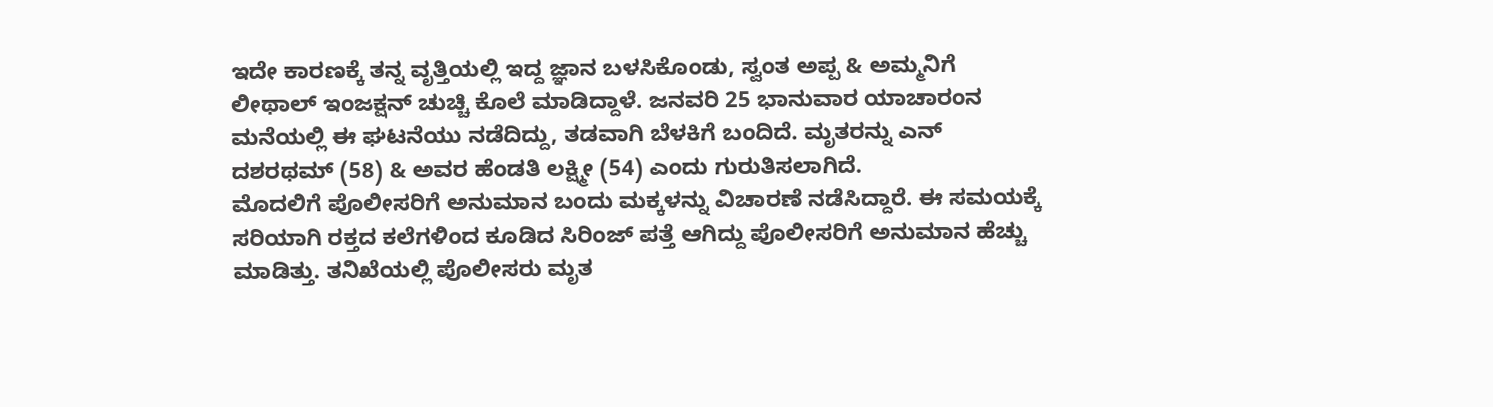ಇದೇ ಕಾರಣಕ್ಕೆ ತನ್ನ ವೃತ್ತಿಯಲ್ಲಿ ಇದ್ದ ಜ್ಞಾನ ಬಳಸಿಕೊಂಡು, ಸ್ವಂತ ಅಪ್ಪ & ಅಮ್ಮನಿಗೆ ಲೀಥಾಲ್ ಇಂಜಕ್ಷನ್ ಚುಚ್ಚಿ ಕೊಲೆ ಮಾಡಿದ್ದಾಳೆ. ಜನವರಿ 25 ಭಾನುವಾರ ಯಾಚಾರಂನ ಮನೆಯಲ್ಲಿ ಈ ಘಟನೆಯು ನಡೆದಿದ್ದು, ತಡವಾಗಿ ಬೆಳಕಿಗೆ ಬಂದಿದೆ. ಮೃತರನ್ನು ಎನ್ ದಶರಥಮ್ (58) & ಅವರ ಹೆಂಡತಿ ಲಕ್ಷ್ಮೀ (54) ಎಂದು ಗುರುತಿಸಲಾಗಿದೆ.
ಮೊದಲಿಗೆ ಪೊಲೀಸರಿಗೆ ಅನುಮಾನ ಬಂದು ಮಕ್ಕಳನ್ನು ವಿಚಾರಣೆ ನಡೆಸಿದ್ದಾರೆ. ಈ ಸಮಯಕ್ಕೆ ಸರಿಯಾಗಿ ರಕ್ತದ ಕಲೆಗಳಿಂದ ಕೂಡಿದ ಸಿರಿಂಜ್ ಪತ್ತೆ ಆಗಿದ್ದು ಪೊಲೀಸರಿಗೆ ಅನುಮಾನ ಹೆಚ್ಚು ಮಾಡಿತ್ತು. ತನಿಖೆಯಲ್ಲಿ ಪೊಲೀಸರು ಮೃತ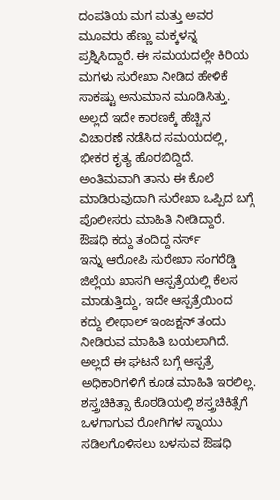ದಂಪತಿಯ ಮಗ ಮತ್ತು ಅವರ ಮೂವರು ಹೆಣ್ಣು ಮಕ್ಕಳನ್ನ ಪ್ರಶ್ನಿಸಿದ್ದಾರೆ. ಈ ಸಮಯದಲ್ಲೇ ಕಿರಿಯ ಮಗಳು ಸುರೇಖಾ ನೀಡಿದ ಹೇಳಿಕೆ ಸಾಕಷ್ಟು ಅನುಮಾನ ಮೂಡಿಸಿತ್ತು. ಅಲ್ಲದೆ ಇದೇ ಕಾರಣಕ್ಕೆ ಹೆಚ್ಚಿನ ವಿಚಾರಣೆ ನಡೆಸಿದ ಸಮಯದಲ್ಲಿ, ಭೀಕರ ಕೃತ್ಯ ಹೊರಬಿದ್ದಿದೆ. ಅಂತಿಮವಾಗಿ ತಾನು ಈ ಕೊಲೆ ಮಾಡಿರುವುದಾಗಿ ಸುರೇಖಾ ಒಪ್ಪಿದ ಬಗ್ಗೆ ಪೊಲೀಸರು ಮಾಹಿತಿ ನೀಡಿದ್ದಾರೆ.
ಔಷಧಿ ಕದ್ದು ತಂದಿದ್ದ ನರ್ಸ್
ಇನ್ನು ಆರೋಪಿ ಸುರೇಖಾ ಸಂಗರೆಡ್ಡಿ ಜಿಲ್ಲೆಯ ಖಾಸಗಿ ಆಸ್ಪತ್ರೆಯಲ್ಲಿ ಕೆಲಸ ಮಾಡುತ್ತಿದ್ದು, ಇದೇ ಆಸ್ಪತ್ರೆಯಿಂದ ಕದ್ದು ಲೀಥಾಲ್ ಇಂಜಕ್ಷನ್ ತಂದು ನೀಡಿರುವ ಮಾಹಿತಿ ಬಯಲಾಗಿದೆ. ಅಲ್ಲದೆ ಈ ಘಟನೆ ಬಗ್ಗೆ ಆಸ್ಪತ್ರೆ ಅಧಿಕಾರಿಗಳಿಗೆ ಕೂಡ ಮಾಹಿತಿ ಇರಲಿಲ್ಲ. ಶಸ್ತ್ರಚಿಕಿತ್ಸಾ ಕೊಠಡಿಯಲ್ಲಿ ಶಸ್ತ್ರಚಿಕಿತ್ಸೆಗೆ ಒಳಗಾಗುವ ರೋಗಿಗಳ ಸ್ನಾಯು ಸಡಿಲಗೊಳಿಸಲು ಬಳಸುವ ಔಷಧಿ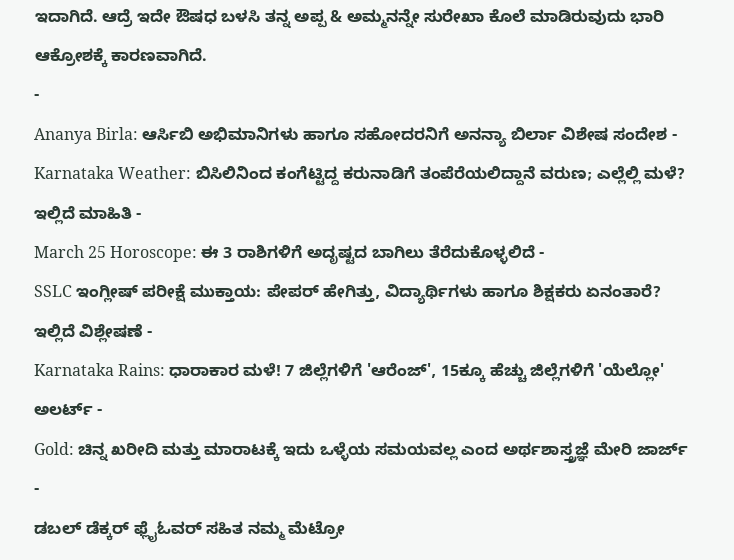ಇದಾಗಿದೆ. ಆದ್ರೆ ಇದೇ ಔಷಧ ಬಳಸಿ ತನ್ನ ಅಪ್ಪ & ಅಮ್ಮನನ್ನೇ ಸುರೇಖಾ ಕೊಲೆ ಮಾಡಿರುವುದು ಭಾರಿ ಆಕ್ರೋಶಕ್ಕೆ ಕಾರಣವಾಗಿದೆ.
-
Ananya Birla: ಆರ್ಸಿಬಿ ಅಭಿಮಾನಿಗಳು ಹಾಗೂ ಸಹೋದರನಿಗೆ ಅನನ್ಯಾ ಬಿರ್ಲಾ ವಿಶೇಷ ಸಂದೇಶ -
Karnataka Weather: ಬಿಸಿಲಿನಿಂದ ಕಂಗೆಟ್ಟಿದ್ದ ಕರುನಾಡಿಗೆ ತಂಪೆರೆಯಲಿದ್ದಾನೆ ವರುಣ; ಎಲ್ಲೆಲ್ಲಿ ಮಳೆ? ಇಲ್ಲಿದೆ ಮಾಹಿತಿ -
March 25 Horoscope: ಈ 3 ರಾಶಿಗಳಿಗೆ ಅದೃಷ್ಟದ ಬಾಗಿಲು ತೆರೆದುಕೊಳ್ಳಲಿದೆ -
SSLC ಇಂಗ್ಲೀಷ್ ಪರೀಕ್ಷೆ ಮುಕ್ತಾಯ: ಪೇಪರ್ ಹೇಗಿತ್ತು, ವಿದ್ಯಾರ್ಥಿಗಳು ಹಾಗೂ ಶಿಕ್ಷಕರು ಏನಂತಾರೆ? ಇಲ್ಲಿದೆ ವಿಶ್ಲೇಷಣೆ -
Karnataka Rains: ಧಾರಾಕಾರ ಮಳೆ! 7 ಜಿಲ್ಲೆಗಳಿಗೆ 'ಆರೆಂಜ್', 15ಕ್ಕೂ ಹೆಚ್ಚು ಜಿಲ್ಲೆಗಳಿಗೆ 'ಯೆಲ್ಲೋ' ಅಲರ್ಟ್ -
Gold: ಚಿನ್ನ ಖರೀದಿ ಮತ್ತು ಮಾರಾಟಕ್ಕೆ ಇದು ಒಳ್ಳೆಯ ಸಮಯವಲ್ಲ ಎಂದ ಅರ್ಥಶಾಸ್ತ್ರಜ್ಞೆ ಮೇರಿ ಜಾರ್ಜ್ -
ಡಬಲ್ ಡೆಕ್ಕರ್ ಫ್ಲೈಓವರ್ ಸಹಿತ ನಮ್ಮ ಮೆಟ್ರೋ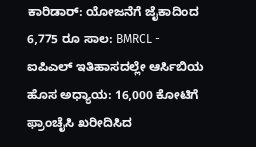ಕಾರಿಡಾರ್: ಯೋಜನೆಗೆ ಜೈಕಾದಿಂದ 6,775 ರೂ ಸಾಲ: BMRCL -
ಐಪಿಎಲ್ ಇತಿಹಾಸದಲ್ಲೇ ಆರ್ಸಿಬಿಯ ಹೊಸ ಅಧ್ಯಾಯ: 16,000 ಕೋಟಿಗೆ ಫ್ರಾಂಚೈಸಿ ಖರೀದಿಸಿದ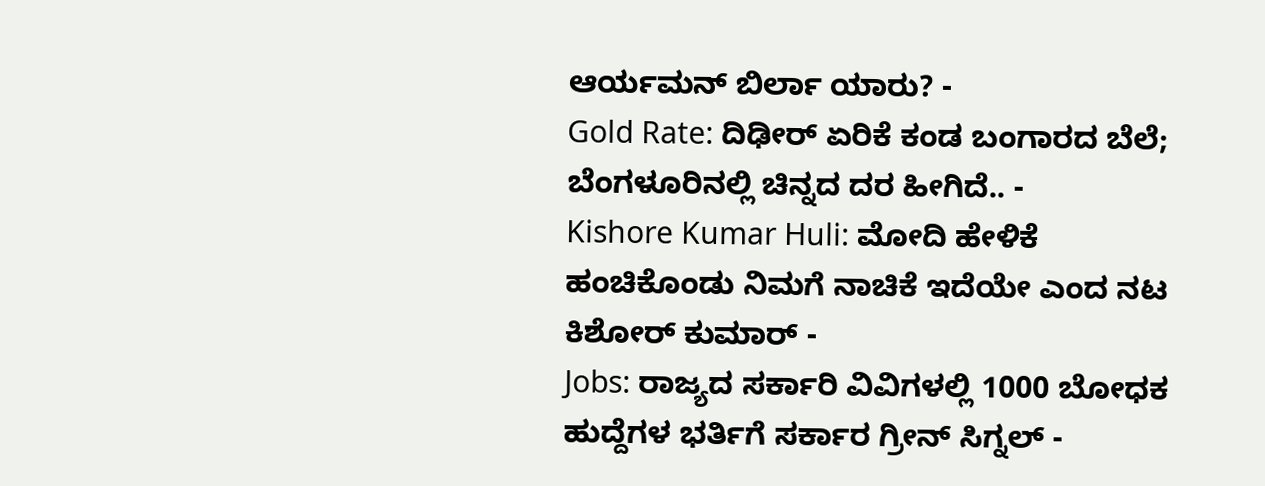ಆರ್ಯಮನ್ ಬಿರ್ಲಾ ಯಾರು? -
Gold Rate: ದಿಢೀರ್ ಏರಿಕೆ ಕಂಡ ಬಂಗಾರದ ಬೆಲೆ; ಬೆಂಗಳೂರಿನಲ್ಲಿ ಚಿನ್ನದ ದರ ಹೀಗಿದೆ.. -
Kishore Kumar Huli: ಮೋದಿ ಹೇಳಿಕೆ ಹಂಚಿಕೊಂಡು ನಿಮಗೆ ನಾಚಿಕೆ ಇದೆಯೇ ಎಂದ ನಟ ಕಿಶೋರ್ ಕುಮಾರ್ -
Jobs: ರಾಜ್ಯದ ಸರ್ಕಾರಿ ವಿವಿಗಳಲ್ಲಿ 1000 ಬೋಧಕ ಹುದ್ದೆಗಳ ಭರ್ತಿಗೆ ಸರ್ಕಾರ ಗ್ರೀನ್ ಸಿಗ್ನಲ್ -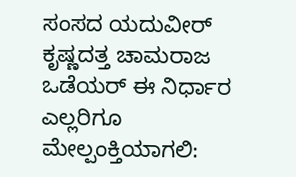ಸಂಸದ ಯದುವೀರ್ ಕೃಷ್ಣದತ್ತ ಚಾಮರಾಜ ಒಡೆಯರ್ ಈ ನಿರ್ಧಾರ ಎಲ್ಲರಿಗೂ ಮೇಲ್ಪಂಕ್ತಿಯಾಗಲಿ: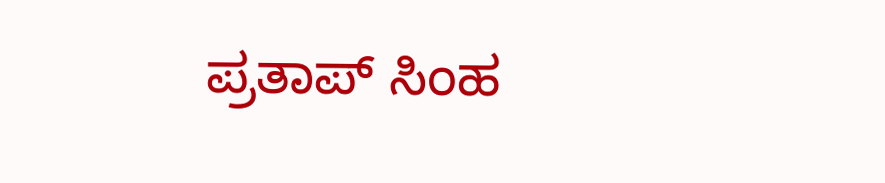ಪ್ರತಾಪ್ ಸಿಂಹ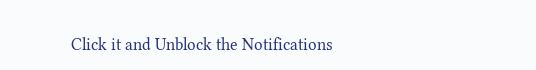Click it and Unblock the Notifications